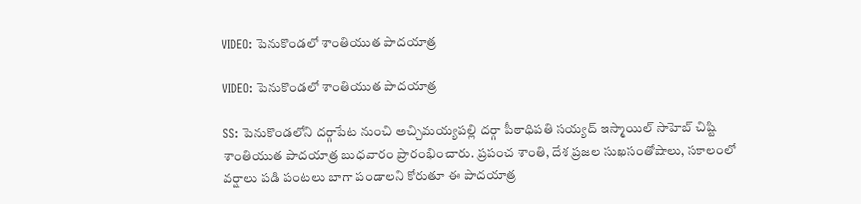VIDEO: పెనుకొండలో శాంతియుత పాదయాత్ర

VIDEO: పెనుకొండలో శాంతియుత పాదయాత్ర

SS: పెనుకొండలోని దర్గాపేట నుంచి అచ్చిమయ్యపల్లి దర్గా పీఠాధిపతి సయ్యద్ ఇస్మాయిల్ సాహెబ్ చిష్టి శాంతియుత పాదయాత్ర బుధవారం ప్రారంభించారు. ప్రపంచ శాంతి, దేశ ప్రజల సుఖసంతోషాలు, సకాలంలో వర్షాలు పడి పంటలు బాగా పండాలని కోరుతూ ఈ పాదయాత్ర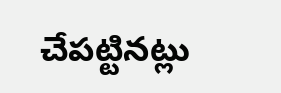చేపట్టినట్లు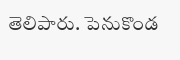తెలిపారు. పెనుకొండ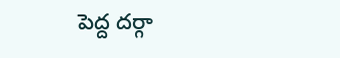పెద్ద దర్గా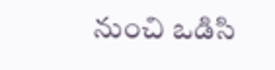నుంచి ఒడిసి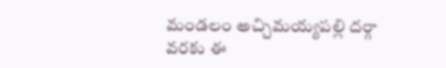మండలం అచ్చిమయ్యపల్లి దర్గా వరకు ఈ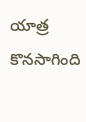యాత్ర కొనసాగింది